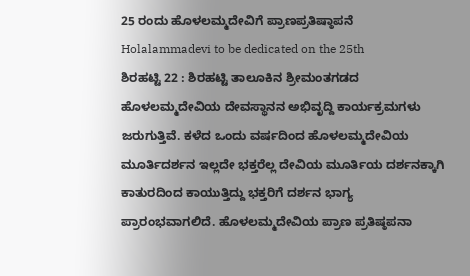25 ರಂದು ಹೊಳಲಮ್ಮದೇವಿಗೆ ಪ್ರಾಣಪ್ರತಿಷ್ಠಾಪನೆ
Holalammadevi to be dedicated on the 25th
ಶಿರಹಟ್ಟಿ 22 : ಶಿರಹಟ್ಟಿ ತಾಲೂಕಿನ ಶ್ರೀಮಂತಗಡದ ಹೊಳಲಮ್ಮದೇವಿಯ ದೇವಸ್ಥಾನನ ಅಭಿವೃದ್ದಿ ಕಾರ್ಯಕ್ರಮಗಳು ಜರುಗುತ್ತಿವೆ. ಕಳೆದ ಒಂದು ವರ್ಷದಿಂದ ಹೊಳಲಮ್ಮದೇವಿಯ ಮೂರ್ತಿದರ್ಶನ ಇಲ್ಲದೇ ಭಕ್ತರೆಲ್ಲ ದೇವಿಯ ಮೂರ್ತಿಯ ದರ್ಶನಕ್ಕಾಗಿ ಕಾತುರದಿಂದ ಕಾಯುತ್ತಿದ್ದು ಭಕ್ತರಿಗೆ ದರ್ಶನ ಭಾಗ್ಯ ಪ್ರಾರಂಭವಾಗಲಿದೆ. ಹೊಳಲಮ್ಮದೇವಿಯ ಪ್ರಾಣ ಪ್ರತಿಷ್ಠಪನಾ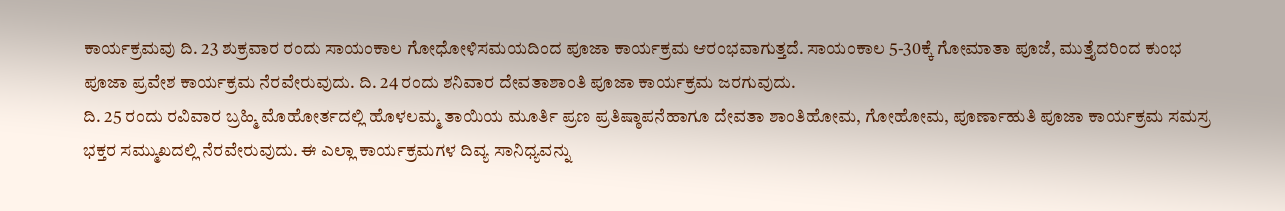ಕಾರ್ಯಕ್ರಮವು ದಿ. 23 ಶುಕ್ರವಾರ ರಂದು ಸಾಯಂಕಾಲ ಗೋಧೋಳಿಸಮಯದಿಂದ ಪೂಜಾ ಕಾರ್ಯಕ್ರಮ ಆರಂಭವಾಗುತ್ತದೆ. ಸಾಯಂಕಾಲ 5-30ಕ್ಕೆ ಗೋಮಾತಾ ಪೂಜೆ, ಮುತ್ತೈದರಿಂದ ಕುಂಭ ಪೂಜಾ ಪ್ರವೇಶ ಕಾರ್ಯಕ್ರಮ ನೆರವೇರುವುದು. ದಿ. 24 ರಂದು ಶನಿವಾರ ದೇವತಾಶಾಂತಿ ಪೂಜಾ ಕಾರ್ಯಕ್ರಮ ಜರಗುವುದು.
ದಿ. 25 ರಂದು ರವಿವಾರ ಬ್ರಹ್ಮಿ ಮೊಹೋರ್ತದಲ್ಲಿ ಹೊಳಲಮ್ಮ ತಾಯಿಯ ಮೂರ್ತಿ ಪ್ರಣ ಪ್ರತಿಷ್ಠಾಪನೆಹಾಗೂ ದೇವತಾ ಶಾಂತಿಹೋಮ, ಗೋಹೋಮ, ಪೂರ್ಣಾಹುತಿ ಪೂಜಾ ಕಾರ್ಯಕ್ರಮ ಸಮಸ್ರ ಭಕ್ತರ ಸಮ್ಮುಖದಲ್ಲಿ ನೆರವೇರುವುದು. ಈ ಎಲ್ಲಾ ಕಾರ್ಯಕ್ರಮಗಳ ದಿವ್ಯ ಸಾನಿಧ್ಯವನ್ನು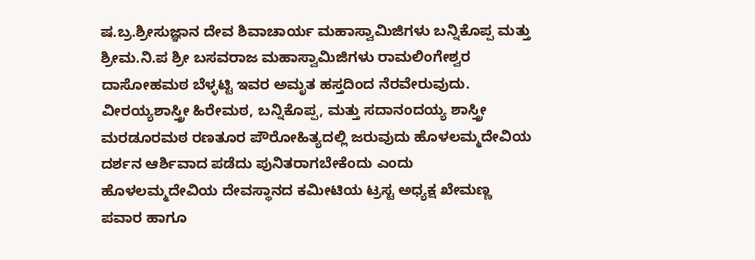ಷ.ಬ್ರ.ಶ್ರೀಸುಜ್ಞಾನ ದೇವ ಶಿವಾಚಾರ್ಯ ಮಹಾಸ್ವಾಮಿಜಿಗಳು ಬನ್ನಿಕೊಪ್ಪ ಮತ್ತು ಶ್ರೀಮ.ನಿ.ಪ ಶ್ರೀ ಬಸವರಾಜ ಮಹಾಸ್ವಾಮಿಜಿಗಳು ರಾಮಲಿಂಗೇಶ್ವರ ದಾಸೋಹಮಠ ಬೆಳ್ಳಟ್ಟಿ ಇವರ ಅಮೃತ ಹಸ್ತದಿಂದ ನೆರವೇರುವುದು. ವೀರಯ್ಯಶಾಸ್ತ್ರೀ ಹಿರೇಮಠ, ಬನ್ನಿಕೊಪ್ಪ, ಮತ್ತು ಸದಾನಂದಯ್ಯ ಶಾಸ್ತ್ರೀ ಮರಡೂರಮಠ ರಣತೂರ ಪೌರೋಹಿತ್ಯದಲ್ಲಿ ಜರುವುದು ಹೊಳಲಮ್ಮದೇವಿಯ ದರ್ಶನ ಆರ್ಶಿವಾದ ಪಡೆದು ಪುನಿತರಾಗಬೇಕೆಂದು ಎಂದು ಹೊಳಲಮ್ಮದೇವಿಯ ದೇವಸ್ಥಾನದ ಕಮೀಟಿಯ ಟ್ರಸ್ಟ ಅಧ್ಯಕ್ಷ ಖೇಮಣ್ಣ ಪವಾರ ಹಾಗೂ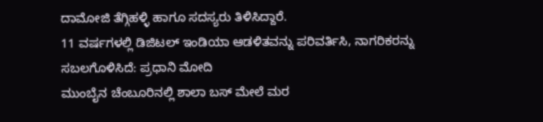ದಾಮೋಜಿ ತೆಗ್ಗಿಹಳ್ಳಿ ಹಾಗೂ ಸದಸ್ಯರು ತಿಳಿಸಿದ್ದಾರೆ.
11 ವರ್ಷಗಳಲ್ಲಿ ಡಿಜಿಟಲ್ ಇಂಡಿಯಾ ಆಡಳಿತವನ್ನು ಪರಿವರ್ತಿಸಿ, ನಾಗರಿಕರನ್ನು ಸಬಲಗೊಳಿಸಿದೆ: ಪ್ರಧಾನಿ ಮೋದಿ
ಮುಂಬೈನ ಚೆಂಬೂರಿನಲ್ಲಿ ಶಾಲಾ ಬಸ್ ಮೇಲೆ ಮರ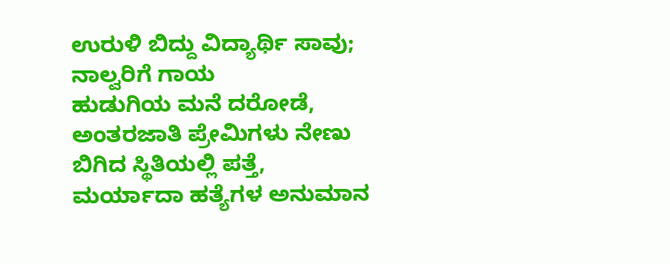ಉರುಳಿ ಬಿದ್ದು ವಿದ್ಯಾರ್ಥಿ ಸಾವು; ನಾಲ್ವರಿಗೆ ಗಾಯ
ಹುಡುಗಿಯ ಮನೆ ದರೋಡೆ, ಅಂತರಜಾತಿ ಪ್ರೇಮಿಗಳು ನೇಣು ಬಿಗಿದ ಸ್ಥಿತಿಯಲ್ಲಿ ಪತ್ತೆ, ಮರ್ಯಾದಾ ಹತ್ಯೆಗಳ ಅನುಮಾನ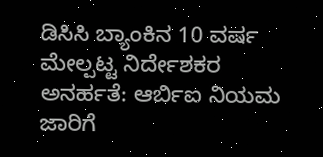ಡಿಸಿಸಿ ಬ್ಯಾಂಕಿನ 10 ವರ್ಷ ಮೇಲ್ಪಟ್ಟ ನಿರ್ದೇಶಕರ ಅನರ್ಹತೆ: ಆರ್ಬಿಐ ನಿಯಮ ಜಾರಿಗೆ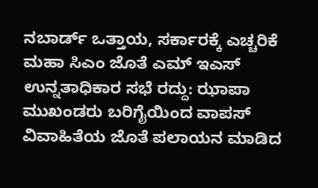ನಬಾರ್ಡ್ ಒತ್ತಾಯ, ಸರ್ಕಾರಕ್ಕೆ ಎಚ್ಚರಿಕೆ
ಮಹಾ ಸಿಎಂ ಜೊತೆ ಎಮ್ ಇಎಸ್ ಉನ್ನತಾಧಿಕಾರ ಸಭೆ ರದ್ದು: ಝಾಪಾ ಮುಖಂಡರು ಬರಿಗೈಯಿಂದ ವಾಪಸ್
ವಿವಾಹಿತೆಯ ಜೊತೆ ಪಲಾಯನ ಮಾಡಿದ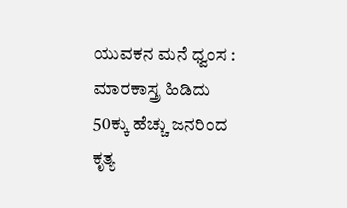ಯುವಕನ ಮನೆ ಧ್ವಂಸ : ಮಾರಕಾಸ್ತ್ರ ಹಿಡಿದು 50ಕ್ಕು ಹೆಚ್ಚು ಜನರಿಂದ ಕೃತ್ಯ